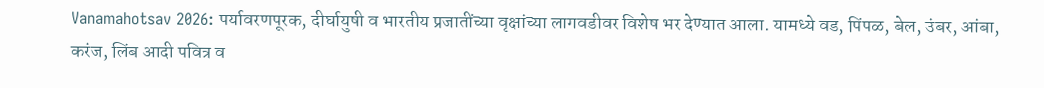Vanamahotsav 2026: पर्यावरणपूरक, दीर्घायुषी व भारतीय प्रजातींच्या वृक्षांच्या लागवडीवर विशेष भर देण्यात आला. यामध्ये वड, पिंपळ, बेल, उंबर, आंबा, करंज, लिंब आदी पवित्र व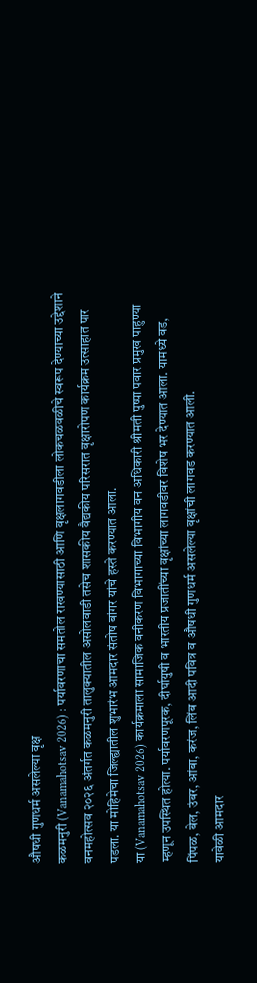औषधी गुणधर्म असलेल्या वृक्ष
कळमनुरी (Vanamahotsav 2026) : पर्यावरणाचा समतोल राखण्यासाठी आणि वृक्षलागवडीला लोकचळवळीचे स्वरूप देण्याच्या उद्देशाने वनमहोत्सव २०२६ अंतर्गत कळमनुरी तालुक्यातील असोलवाडी तसेच शासकीय वैद्यकीय परिसरात वृक्षारोपण कार्यक्रम उत्साहात पार पडला. या मोहिमेचा जिल्ह्यातील शुभारंभ आमदार संतोष बांगर यांचे हस्ते करण्यात आला.
या (Vanamahotsav 2026) कार्यक्रमाला सामाजिक वनीकरण विभागाच्या विभागीय वन अधिकारी श्रीमती पुष्पा पवार प्रमुख पाहुण्या म्हणून उपस्थित होत्या. पर्यावरणपूरक, दीर्घायुषी व भारतीय प्रजातींच्या वृक्षांच्या लागवडीवर विशेष भर देण्यात आला. यामध्ये वड, पिंपळ, बेल, उंबर, आंबा, करंज, लिंब आदी पवित्र व औषधी गुणधर्म असलेल्या वृक्षांची लागवड करण्यात आली.
यावेळी आमदार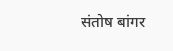संतोष बांगर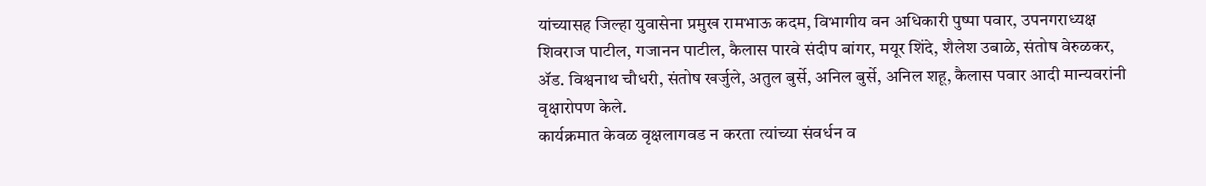यांच्यासह जिल्हा युवासेना प्रमुख रामभाऊ कदम, विभागीय वन अधिकारी पुष्पा पवार, उपनगराध्यक्ष शिवराज पाटील, गजानन पाटील, कैलास पारवे संदीप बांगर, मयूर शिंदे, शैलेश उबाळे, संतोष वेरुळकर, ॲड. विश्वनाथ चौधरी, संतोष खर्जुले, अतुल बुर्से, अनिल बुर्से, अनिल शहू, कैलास पवार आदी मान्यवरांनी वृक्षारोपण केले.
कार्यक्रमात केवळ वृक्षलागवड न करता त्यांच्या संवर्धन व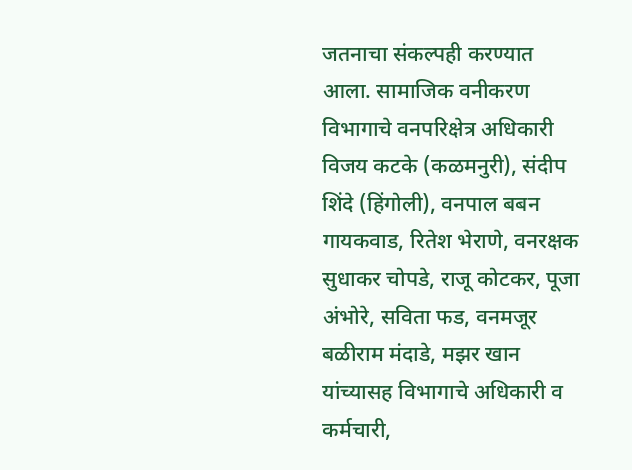जतनाचा संकल्पही करण्यात आला. सामाजिक वनीकरण विभागाचे वनपरिक्षेत्र अधिकारी विजय कटके (कळमनुरी), संदीप शिंदे (हिंगोली), वनपाल बबन गायकवाड, रितेश भेराणे, वनरक्षक सुधाकर चोपडे, राजू कोटकर, पूजा अंभोरे, सविता फड, वनमजूर बळीराम मंदाडे, मझर खान यांच्यासह विभागाचे अधिकारी व कर्मचारी,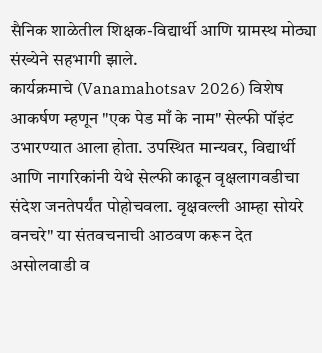सैनिक शाळेतील शिक्षक-विद्यार्थी आणि ग्रामस्थ मोठ्या संख्येने सहभागी झाले.
कार्यक्रमाचे (Vanamahotsav 2026) विशेष आकर्षण म्हणून "एक पेड माँ के नाम" सेल्फी पॉइंट उभारण्यात आला होता. उपस्थित मान्यवर, विद्यार्थी आणि नागरिकांनी येथे सेल्फी काढून वृक्षलागवडीचा संदेश जनतेपर्यंत पोहोचवला. वृक्षवल्ली आम्हा सोयरे वनचरे" या संतवचनाची आठवण करून देत असोलवाडी व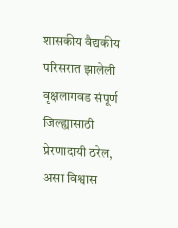शासकीय वैद्यकीय परिसरात झालेली वृक्षलागवड संपूर्ण जिल्ह्यासाठी प्रेरणादायी ठरेल, असा विश्वास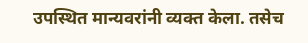उपस्थित मान्यवरांनी व्यक्त केला. तसेच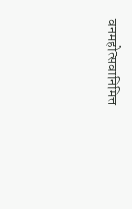वनमहोत्सवानिमित्त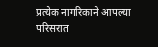प्रत्येक नागरिकाने आपल्या परिसरात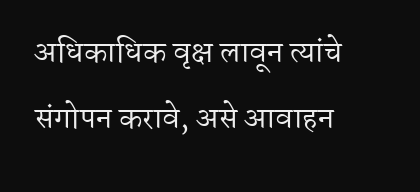अधिकाधिक वृक्ष लावून त्यांचे संगोपन करावे, असे आवाहन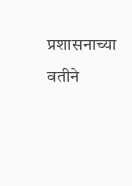प्रशासनाच्या वतीने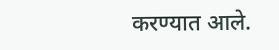करण्यात आले.